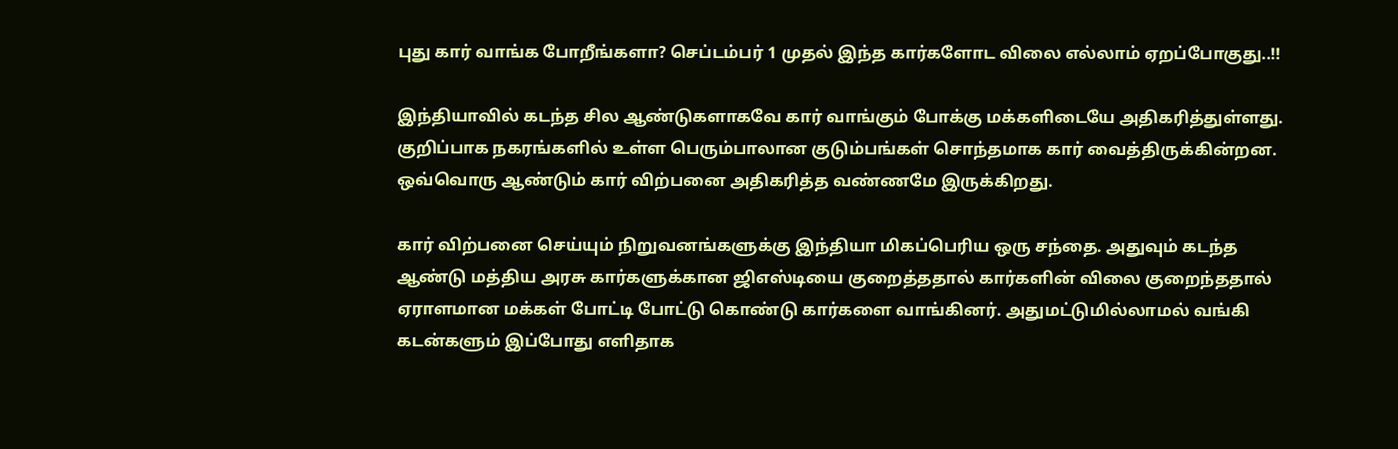புது கார் வாங்க போறீங்களா? செப்டம்பர் 1 முதல் இந்த கார்களோட விலை எல்லாம் ஏறப்போகுது..!!

இந்தியாவில் கடந்த சில ஆண்டுகளாகவே கார் வாங்கும் போக்கு மக்களிடையே அதிகரித்துள்ளது. குறிப்பாக நகரங்களில் உள்ள பெரும்பாலான குடும்பங்கள் சொந்தமாக கார் வைத்திருக்கின்றன. ஒவ்வொரு ஆண்டும் கார் விற்பனை அதிகரித்த வண்ணமே இருக்கிறது.

கார் விற்பனை செய்யும் நிறுவனங்களுக்கு இந்தியா மிகப்பெரிய ஒரு சந்தை. அதுவும் கடந்த ஆண்டு மத்திய அரசு கார்களுக்கான ஜிஎஸ்டியை குறைத்ததால் கார்களின் விலை குறைந்ததால் ஏராளமான மக்கள் போட்டி போட்டு கொண்டு கார்களை வாங்கினர். அதுமட்டுமில்லாமல் வங்கி கடன்களும் இப்போது எளிதாக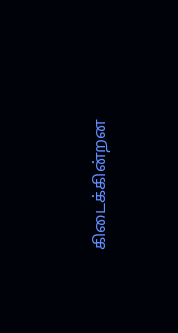கிடைக்கின்றன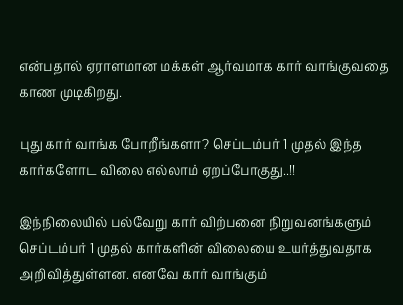என்பதால் ஏராளமான மக்கள் ஆர்வமாக கார் வாங்குவதை காண முடிகிறது.

புது கார் வாங்க போறீங்களா? செப்டம்பர் 1 முதல் இந்த கார்களோட விலை எல்லாம் ஏறப்போகுது..!!

இந்நிலையில் பல்வேறு கார் விற்பனை நிறுவனங்களும் செப்டம்பர் 1 முதல் கார்களின் விலையை உயர்த்துவதாக அறிவித்துள்ளன. எனவே கார் வாங்கும்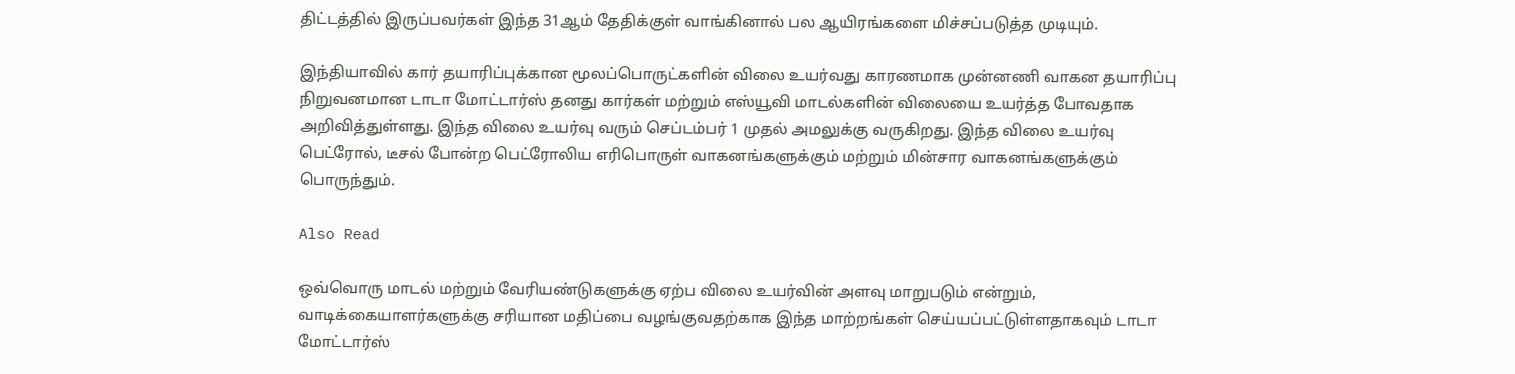திட்டத்தில் இருப்பவர்கள் இந்த 31ஆம் தேதிக்குள் வாங்கினால் பல ஆயிரங்களை மிச்சப்படுத்த முடியும்.

இந்தியாவில் கார் தயாரிப்புக்கான மூலப்பொருட்களின் விலை உயர்வது காரணமாக முன்னணி வாகன தயாரிப்பு நிறுவனமான டாடா மோட்டார்ஸ் தனது கார்கள் மற்றும் எஸ்யூவி மாடல்களின் விலையை உயர்த்த போவதாக அறிவித்துள்ளது. இந்த விலை உயர்வு வரும் செப்டம்பர் 1 முதல் அமலுக்கு வருகிறது. இந்த விலை உயர்வு பெட்ரோல், டீசல் போன்ற பெட்ரோலிய எரிபொருள் வாகனங்களுக்கும் மற்றும் மின்சார வாகனங்களுக்கும் பொருந்தும்.

Also Read

ஒவ்வொரு மாடல் மற்றும் வேரியண்டுகளுக்கு ஏற்ப விலை உயர்வின் அளவு மாறுபடும் என்றும், வாடிக்கையாளர்களுக்கு சரியான மதிப்பை வழங்குவதற்காக இந்த மாற்றங்கள் செய்யப்பட்டுள்ளதாகவும் டாடா மோட்டார்ஸ்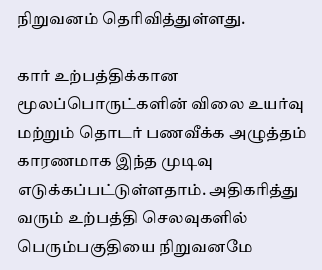நிறுவனம் தெரிவித்துள்ளது.

கார் உற்பத்திக்கான மூலப்பொருட்களின் விலை உயர்வு மற்றும் தொடர் பணவீக்க அழுத்தம் காரணமாக இந்த முடிவு எடுக்கப்பட்டுள்ளதாம். அதிகரித்து வரும் உற்பத்தி செலவுகளில் பெரும்பகுதியை நிறுவனமே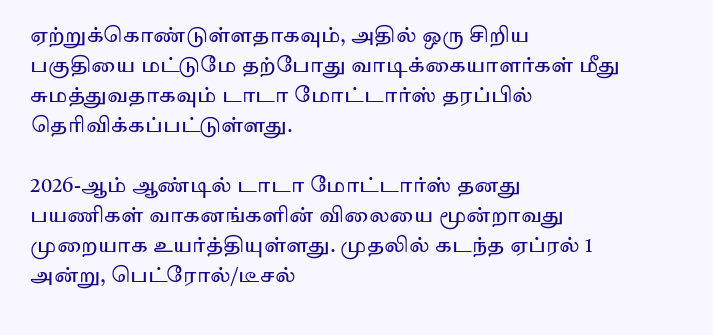ஏற்றுக்கொண்டுள்ளதாகவும், அதில் ஒரு சிறிய பகுதியை மட்டுமே தற்போது வாடிக்கையாளர்கள் மீது சுமத்துவதாகவும் டாடா மோட்டார்ஸ் தரப்பில் தெரிவிக்கப்பட்டுள்ளது.

2026-ஆம் ஆண்டில் டாடா மோட்டார்ஸ் தனது பயணிகள் வாகனங்களின் விலையை மூன்றாவது முறையாக உயர்த்தியுள்ளது. முதலில் கடந்த ஏப்ரல் 1 அன்று, பெட்ரோல்/டீசல்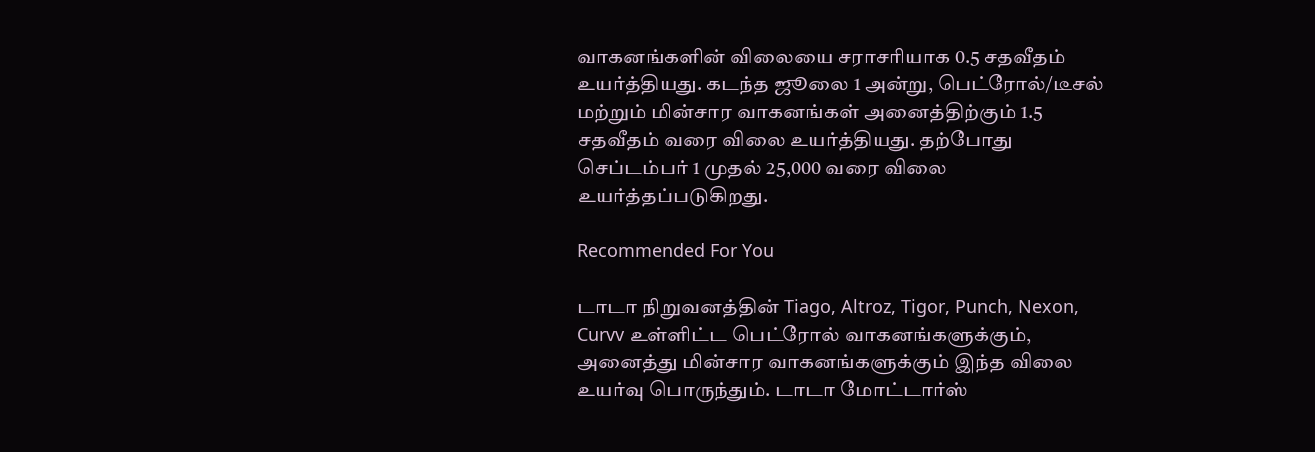வாகனங்களின் விலையை சராசரியாக 0.5 சதவீதம் உயர்த்தியது. கடந்த ஜூலை 1 அன்று, பெட்ரோல்/டீசல் மற்றும் மின்சார வாகனங்கள் அனைத்திற்கும் 1.5 சதவீதம் வரை விலை உயர்த்தியது. தற்போது செப்டம்பர் 1 முதல் 25,000 வரை விலை உயர்த்தப்படுகிறது.

Recommended For You

டாடா நிறுவனத்தின் Tiago, Altroz, Tigor, Punch, Nexon, Curvv உள்ளிட்ட பெட்ரோல் வாகனங்களுக்கும், அனைத்து மின்சார வாகனங்களுக்கும் இந்த விலை உயர்வு பொருந்தும். டாடா மோட்டார்ஸ்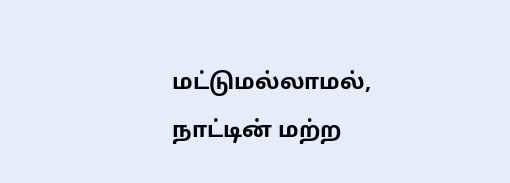மட்டுமல்லாமல், நாட்டின் மற்ற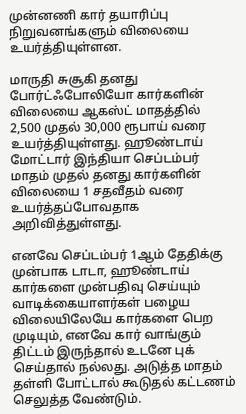முன்னணி கார் தயாரிப்பு நிறுவனங்களும் விலையை உயர்த்தியுள்ளன.

மாருதி சுசூகி தனது போர்ட்ஃபோலியோ கார்களின் விலையை ஆகஸ்ட் மாதத்தில் 2,500 முதல் 30,000 ரூபாய் வரை உயர்த்தியுள்ளது. ஹூண்டாய் மோட்டார் இந்தியா செப்டம்பர் மாதம் முதல் தனது கார்களின் விலையை 1 சதவீதம் வரை உயர்த்தப்போவதாக அறிவித்துள்ளது.

எனவே செப்டம்பர் 1ஆம் தேதிக்கு முன்பாக டாடா, ஹூண்டாய் கார்களை முன்பதிவு செய்யும் வாடிக்கையாளர்கள் பழைய விலையிலேயே கார்களை பெற முடியும், எனவே கார் வாங்கும் திட்டம் இருந்தால் உடனே புக் செய்தால் நல்லது. அடுத்த மாதம் தள்ளி போட்டால் கூடுதல் கட்டணம் செலுத்த வேண்டும்.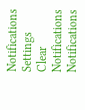Notifications
Settings
Clear Notifications
Notifications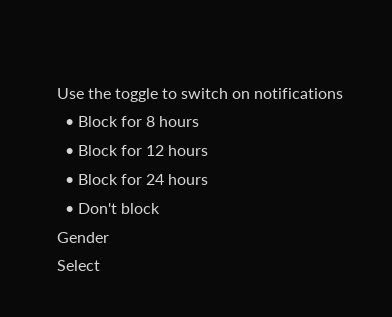Use the toggle to switch on notifications
  • Block for 8 hours
  • Block for 12 hours
  • Block for 24 hours
  • Don't block
Gender
Select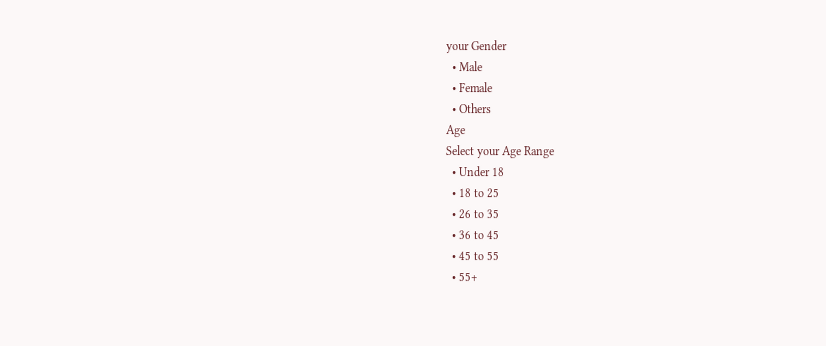your Gender
  • Male
  • Female
  • Others
Age
Select your Age Range
  • Under 18
  • 18 to 25
  • 26 to 35
  • 36 to 45
  • 45 to 55
  • 55+